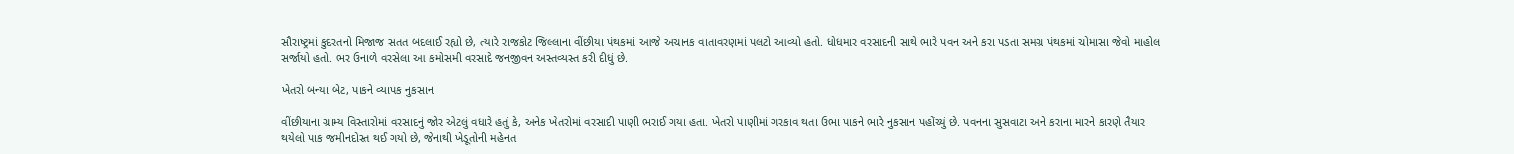સૌરાષ્ટ્રમાં કુદરતનો મિજાજ સતત બદલાઈ રહ્યો છે, ત્યારે રાજકોટ જિલ્લાના વીંછીયા પંથકમાં આજે અચાનક વાતાવરણમાં પલટો આવ્યો હતો. ધોધમાર વરસાદની સાથે ભારે પવન અને કરા પડતા સમગ્ર પંથકમાં ચોમાસા જેવો માહોલ સર્જાયો હતો. ભર ઉનાળે વરસેલા આ કમોસમી વરસાદે જનજીવન અસ્તવ્યસ્ત કરી દીધું છે.

ખેતરો બન્યા બેટ, પાકને વ્યાપક નુકસાન

વીંછીયાના ગ્રામ્ય વિસ્તારોમાં વરસાદનું જોર એટલું વધારે હતું કે, અનેક ખેતરોમાં વરસાદી પાણી ભરાઈ ગયા હતા. ખેતરો પાણીમાં ગરકાવ થતા ઉભા પાકને ભારે નુકસાન પહોંચ્યું છે. પવનના સુસવાટા અને કરાના મારને કારણે તૈયાર થયેલો પાક જમીનદોસ્ત થઈ ગયો છે, જેનાથી ખેડૂતોની મહેનત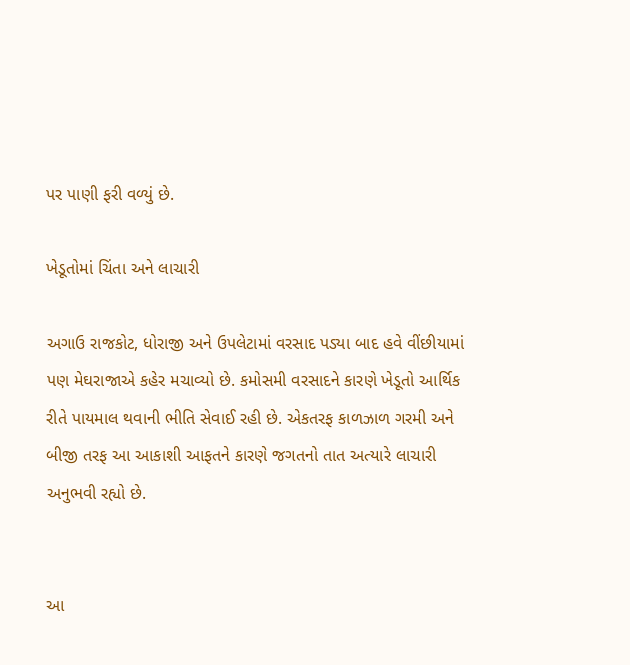પર પાણી ફરી વળ્યું છે.

ખેડૂતોમાં ચિંતા અને લાચારી

અગાઉ રાજકોટ, ધોરાજી અને ઉપલેટામાં વરસાદ પડ્યા બાદ હવે વીંછીયામાં પણ મેઘરાજાએ કહેર મચાવ્યો છે. કમોસમી વરસાદને કારણે ખેડૂતો આર્થિક રીતે પાયમાલ થવાની ભીતિ સેવાઈ રહી છે. એકતરફ કાળઝાળ ગરમી અને બીજી તરફ આ આકાશી આફતને કારણે જગતનો તાત અત્યારે લાચારી અનુભવી રહ્યો છે.


આ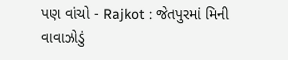પણ વાંચો - Rajkot : જેતપુરમાં મિની વાવાઝોડું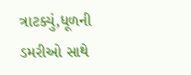ત્રાટક્યું,ધૂળની ડમરીઓ સાથે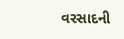વરસાદની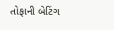તોફાની બેટિંગ